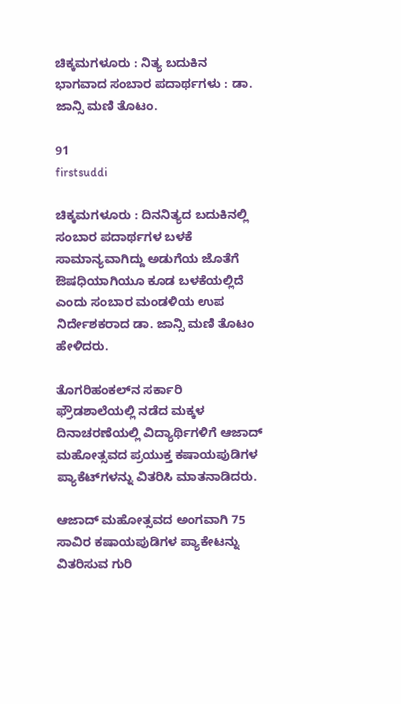ಚಿಕ್ಕಮಗಳೂರು : ನಿತ್ಯ ಬದುಕಿನ ಭಾಗವಾದ ಸಂಬಾರ ಪದಾರ್ಥಗಳು : ಡಾ. ಜಾನ್ಸಿ ಮಣಿ ತೊಟಂ.

91
firstsuddi

ಚಿಕ್ಕಮಗಳೂರು : ದಿನನಿತ್ಯದ ಬದುಕಿನಲ್ಲಿ ಸಂಬಾರ ಪದಾರ್ಥಗಳ ಬಳಕೆ ಸಾಮಾನ್ಯವಾಗಿದ್ದು ಅಡುಗೆಯ ಜೊತೆಗೆ ಔಷಧಿಯಾಗಿಯೂ ಕೂಡ ಬಳಕೆಯಲ್ಲಿದೆ ಎಂದು ಸಂಬಾರ ಮಂಡಳಿಯ ಉಪ ನಿರ್ದೇಶಕರಾದ ಡಾ. ಜಾನ್ಸಿ ಮಣಿ ತೊಟಂ ಹೇಳಿದರು.

ತೊಗರಿಹಂಕಲ್‍ನ ಸರ್ಕಾರಿ ಫ್ರೌಡಶಾಲೆಯಲ್ಲಿ ನಡೆದ ಮಕ್ಕಳ ದಿನಾಚರಣೆಯಲ್ಲಿ ವಿದ್ಯಾರ್ಥಿಗಳಿಗೆ ಆಜಾದ್ ಮಹೋತ್ಸವದ ಪ್ರಯುಕ್ತ ಕಷಾಯಪುಡಿಗಳ ಪ್ಯಾಕೆಟ್‍ಗಳನ್ನು ವಿತರಿಸಿ ಮಾತನಾಡಿದರು.

ಆಜಾದ್ ಮಹೋತ್ಸವದ ಅಂಗವಾಗಿ 75 ಸಾವಿರ ಕಷಾಯಪುಡಿಗಳ ಪ್ಯಾಕೇಟನ್ನು ವಿತರಿಸುವ ಗುರಿ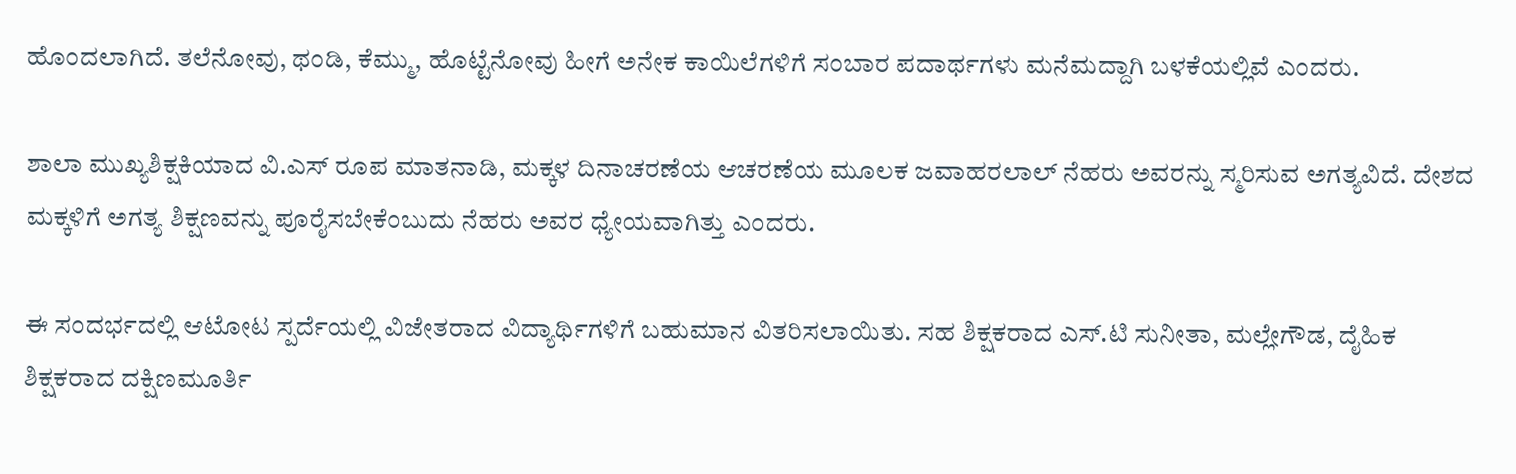ಹೊಂದಲಾಗಿದೆ. ತಲೆನೋವು, ಥಂಡಿ, ಕೆಮ್ಮು, ಹೊಟ್ಟೆನೋವು ಹೀಗೆ ಅನೇಕ ಕಾಯಿಲೆಗಳಿಗೆ ಸಂಬಾರ ಪದಾರ್ಥಗಳು ಮನೆಮದ್ದಾಗಿ ಬಳಕೆಯಲ್ಲಿವೆ ಎಂದರು.

ಶಾಲಾ ಮುಖ್ಯಶಿಕ್ಷಕಿಯಾದ ವಿ.ಎಸ್ ರೂಪ ಮಾತನಾಡಿ, ಮಕ್ಕಳ ದಿನಾಚರಣೆಯ ಆಚರಣೆಯ ಮೂಲಕ ಜವಾಹರಲಾಲ್ ನೆಹರು ಅವರನ್ನು ಸ್ಮರಿಸುವ ಅಗತ್ಯವಿದೆ. ದೇಶದ ಮಕ್ಕಳಿಗೆ ಅಗತ್ಯ ಶಿಕ್ಷಣವನ್ನು ಪೂರೈಸಬೇಕೆಂಬುದು ನೆಹರು ಅವರ ಧ್ಯೇಯವಾಗಿತ್ತು ಎಂದರು.

ಈ ಸಂದರ್ಭದಲ್ಲಿ ಆಟೋಟ ಸ್ಪರ್ದೆಯಲ್ಲಿ ವಿಜೇತರಾದ ವಿದ್ಯಾರ್ಥಿಗಳಿಗೆ ಬಹುಮಾನ ವಿತರಿಸಲಾಯಿತು. ಸಹ ಶಿಕ್ಷಕರಾದ ಎಸ್.ಟಿ ಸುನೀತಾ, ಮಲ್ಲೇಗೌಡ, ದೈಹಿಕ ಶಿಕ್ಷಕರಾದ ದಕ್ಷಿಣಮೂರ್ತಿ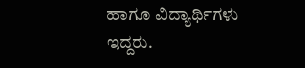ಹಾಗೂ ವಿದ್ಯಾರ್ಥಿಗಳು ಇದ್ದರು.